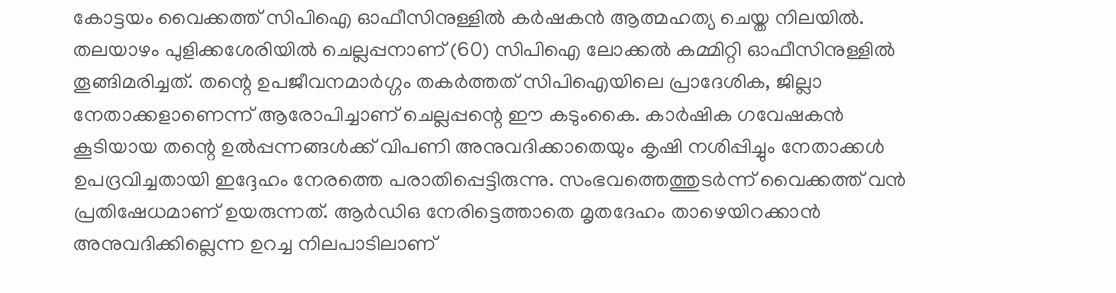കോട്ടയം വൈക്കത്ത് സിപിഐ ഓഫീസിനുള്ളിൽ കർഷകൻ ആത്മഹത്യ ചെയ്ത നിലയിൽ. തലയാഴം പുളിക്കശേരിയിൽ ചെല്ലപ്പനാണ് (60) സിപിഐ ലോക്കൽ കമ്മിറ്റി ഓഫീസിനുള്ളിൽ തൂങ്ങിമരിച്ചത്. തന്റെ ഉപജീവനമാർഗ്ഗം തകർത്തത് സിപിഐയിലെ പ്രാദേശിക, ജില്ലാ നേതാക്കളാണെന്ന് ആരോപിച്ചാണ് ചെല്ലപ്പന്റെ ഈ കടുംകൈ. കാർഷിക ഗവേഷകൻ കൂടിയായ തന്റെ ഉൽപ്പന്നങ്ങൾക്ക് വിപണി അനുവദിക്കാതെയും കൃഷി നശിപ്പിച്ചും നേതാക്കൾ ഉപദ്രവിച്ചതായി ഇദ്ദേഹം നേരത്തെ പരാതിപ്പെട്ടിരുന്നു. സംഭവത്തെത്തുടർന്ന് വൈക്കത്ത് വൻ പ്രതിഷേധമാണ് ഉയരുന്നത്. ആർഡിഒ നേരിട്ടെത്താതെ മൃതദേഹം താഴെയിറക്കാൻ അനുവദിക്കില്ലെന്ന ഉറച്ച നിലപാടിലാണ്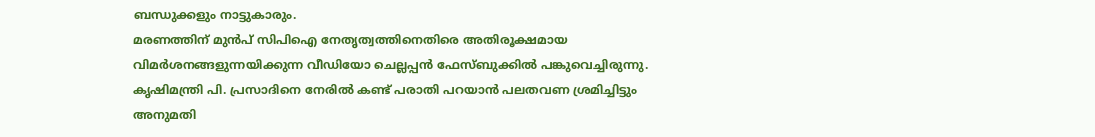ബന്ധുക്കളും നാട്ടുകാരും.
മരണത്തിന് മുൻപ് സിപിഐ നേതൃത്വത്തിനെതിരെ അതിരൂക്ഷമായ വിമർശനങ്ങളുന്നയിക്കുന്ന വീഡിയോ ചെല്ലപ്പൻ ഫേസ്ബുക്കിൽ പങ്കുവെച്ചിരുന്നു. കൃഷിമന്ത്രി പി. പ്രസാദിനെ നേരിൽ കണ്ട് പരാതി പറയാൻ പലതവണ ശ്രമിച്ചിട്ടും അനുമതി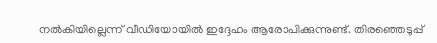നൽകിയില്ലെന്ന് വീഡിയോയിൽ ഇദ്ദേഹം ആരോപിക്കുന്നുണ്ട്. തിരഞ്ഞെടുപ്പ്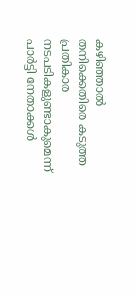കഴിഞ്ഞാൽ തനിക്കെതിരെ കടുത്ത പ്രതികാര നടപടികളുണ്ടാകുമെന്ന് പാർട്ടി നേതാക്കൾ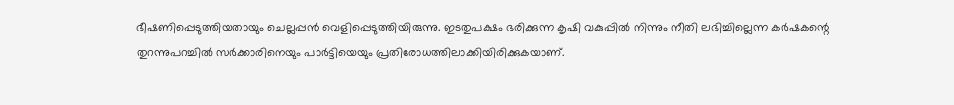ഭീഷണിപ്പെടുത്തിയതായും ചെല്ലപ്പൻ വെളിപ്പെടുത്തിയിരുന്നു. ഇടതുപക്ഷം ഭരിക്കുന്ന കൃഷി വകുപ്പിൽ നിന്നും നീതി ലഭിച്ചില്ലെന്ന കർഷകന്റെ തുറന്നുപറച്ചിൽ സർക്കാരിനെയും പാർട്ടിയെയും പ്രതിരോധത്തിലാക്കിയിരിക്കുകയാണ്.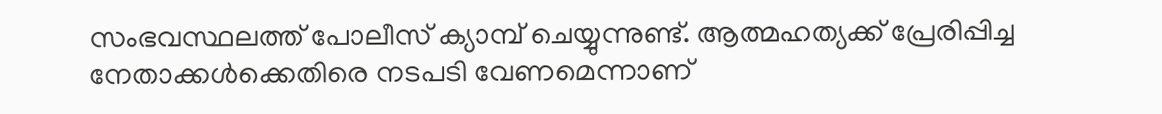സംഭവസ്ഥലത്ത് പോലീസ് ക്യാമ്പ് ചെയ്യുന്നുണ്ട്. ആത്മഹത്യക്ക് പ്രേരിപ്പിച്ച നേതാക്കൾക്കെതിരെ നടപടി വേണമെന്നാണ്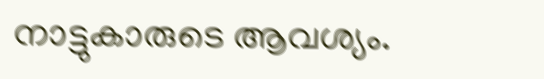നാട്ടുകാരുടെ ആവശ്യം.